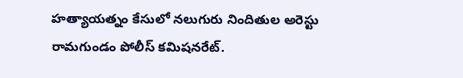హత్యాయత్నం కేసులో నలుగురు నిందితుల అరెస్టు
రామగుండం పోలీస్ కమిషనరేట్.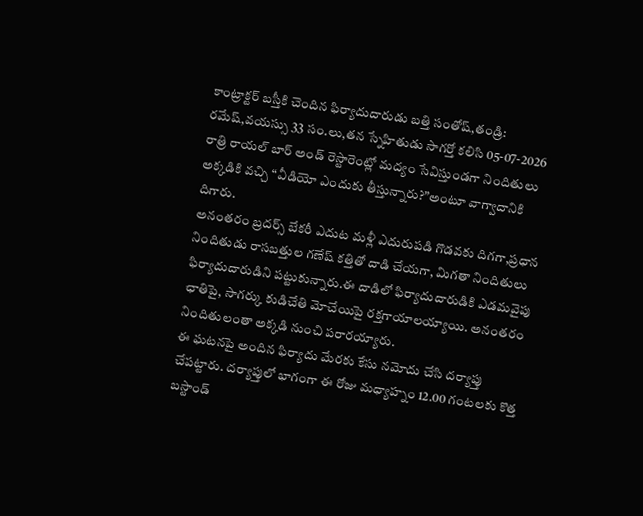కాంట్రాక్టర్ బస్తీకి చెందిన ఫిర్యాదుదారుడు బత్తి సంతోష్,తండ్రి: రమేష్,వయస్సు 33 సం.లు,తన స్నేహితుడు సాగర్తో కలిసి 05-07-2026 రాత్రి రాయల్ బార్ అండ్ రెస్టారెంట్లో మద్యం సేవిస్తుండగా నిందితులు అక్కడికి వచ్చి “వీడియో ఎందుకు తీస్తున్నారు?”అంటూ వాగ్వాదానికి దిగారు.
అనంతరం బ్రదర్స్ బేకరీ ఎదుట మళ్లీ ఎదురుపడి గొడవకు దిగగా,ప్రధాన నిందితుడు రాసబత్తుల గణేష్ కత్తితో దాడి చేయగా, మిగతా నిందితులు ఫిర్యాదుదారుడిని పట్టుకున్నారు.ఈ దాడిలో ఫిర్యాదుదారుడికి ఎడమవైపు ఛాతిపై, సాగర్కు కుడిచేతి మోచేయిపై రక్తగాయాలయ్యాయి. అనంతరం నిందితులంతా అక్కడి నుంచి పరారయ్యారు.
ఈ ఘటనపై అందిన ఫిర్యాదు మేరకు కేసు నమోదు చేసి దర్యాప్తు చేపట్టారు. దర్యాప్తులో భాగంగా ఈ రోజు మధ్యాహ్నం 12.00 గంటలకు కొత్త బస్టాండ్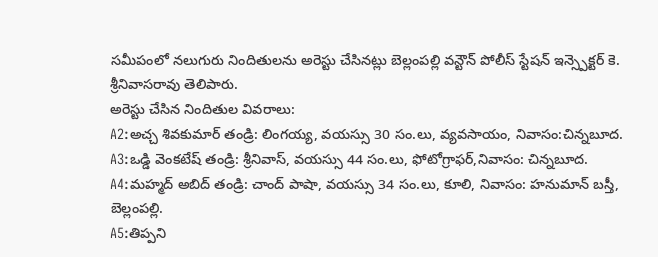సమీపంలో నలుగురు నిందితులను అరెస్టు చేసినట్లు బెల్లంపల్లి వన్టౌన్ పోలీస్ స్టేషన్ ఇన్స్పెక్టర్ కె. శ్రీనివాసరావు తెలిపారు.
అరెస్టు చేసిన నిందితుల వివరాలు:
A2:అచ్చ శివకుమార్ తండ్రి: లింగయ్య, వయస్సు 30 సం.లు, వ్యవసాయం, నివాసం:చిన్నబూద.
A3:ఒడ్డి వెంకటేష్ తండ్రి: శ్రీనివాస్, వయస్సు 44 సం.లు, ఫోటోగ్రాఫర్,నివాసం: చిన్నబూద.
A4:మహ్మద్ అబిద్ తండ్రి: చాంద్ పాషా, వయస్సు 34 సం.లు, కూలి, నివాసం: హనుమాన్ బస్తీ, బెల్లంపల్లి.
A5:తిప్పని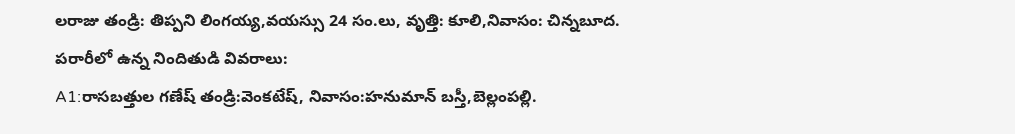లరాజు తండ్రి: తిప్పని లింగయ్య,వయస్సు 24 సం.లు, వృత్తి: కూలి,నివాసం: చిన్నబూద.
పరారీలో ఉన్న నిందితుడి వివరాలు:
A1:రాసబత్తుల గణేష్ తండ్రి:వెంకటేష్, నివాసం:హనుమాన్ బస్తీ,బెల్లంపల్లి.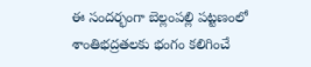ఈ సందర్భంగా బెల్లంపల్లి పట్టణంలో శాంతిభద్రతలకు భంగం కలిగించే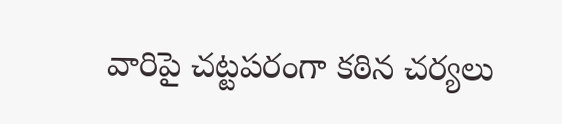వారిపై చట్టపరంగా కఠిన చర్యలు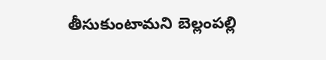తీసుకుంటామని బెల్లంపల్లి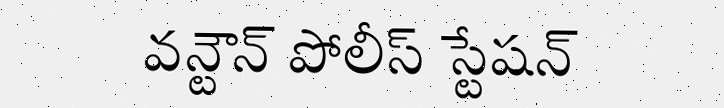వన్టౌన్ పోలీస్ స్టేషన్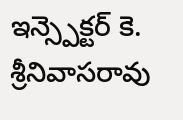ఇన్స్పెక్టర్ కె. శ్రీనివాసరావు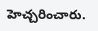హెచ్చరించారు.